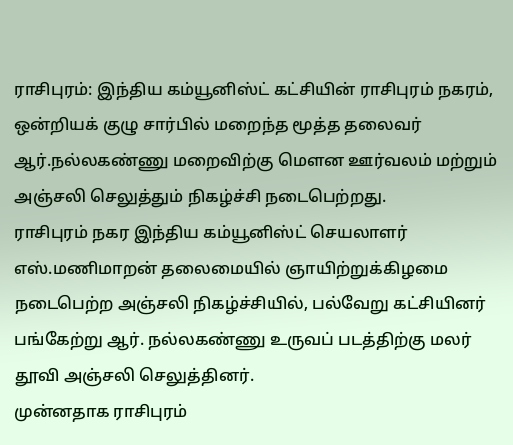ராசிபுரம்: இந்திய கம்யூனிஸ்ட் கட்சியின் ராசிபுரம் நகரம், ஒன்றியக் குழு சார்பில் மறைந்த மூத்த தலைவர் ஆர்.நல்லகண்ணு மறைவிற்கு மெளன ஊர்வலம் மற்றும் அஞ்சலி செலுத்தும் நிகழ்ச்சி நடைபெற்றது.
ராசிபுரம் நகர இந்திய கம்யூனிஸ்ட் செயலாளர் எஸ்.மணிமாறன் தலைமையில் ஞாயிற்றுக்கிழமை நடைபெற்ற அஞ்சலி நிகழ்ச்சியில், பல்வேறு கட்சியினர் பங்கேற்று ஆர். நல்லகண்ணு உருவப் படத்திற்கு மலர் தூவி அஞ்சலி செலுத்தினர்.
முன்னதாக ராசிபுரம்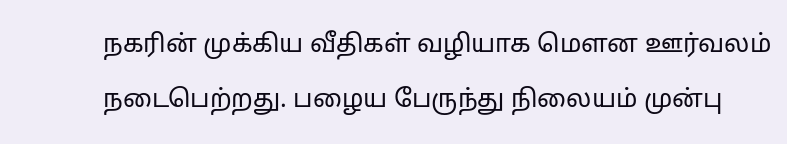நகரின் முக்கிய வீதிகள் வழியாக மௌன ஊர்வலம் நடைபெற்றது. பழைய பேருந்து நிலையம் முன்பு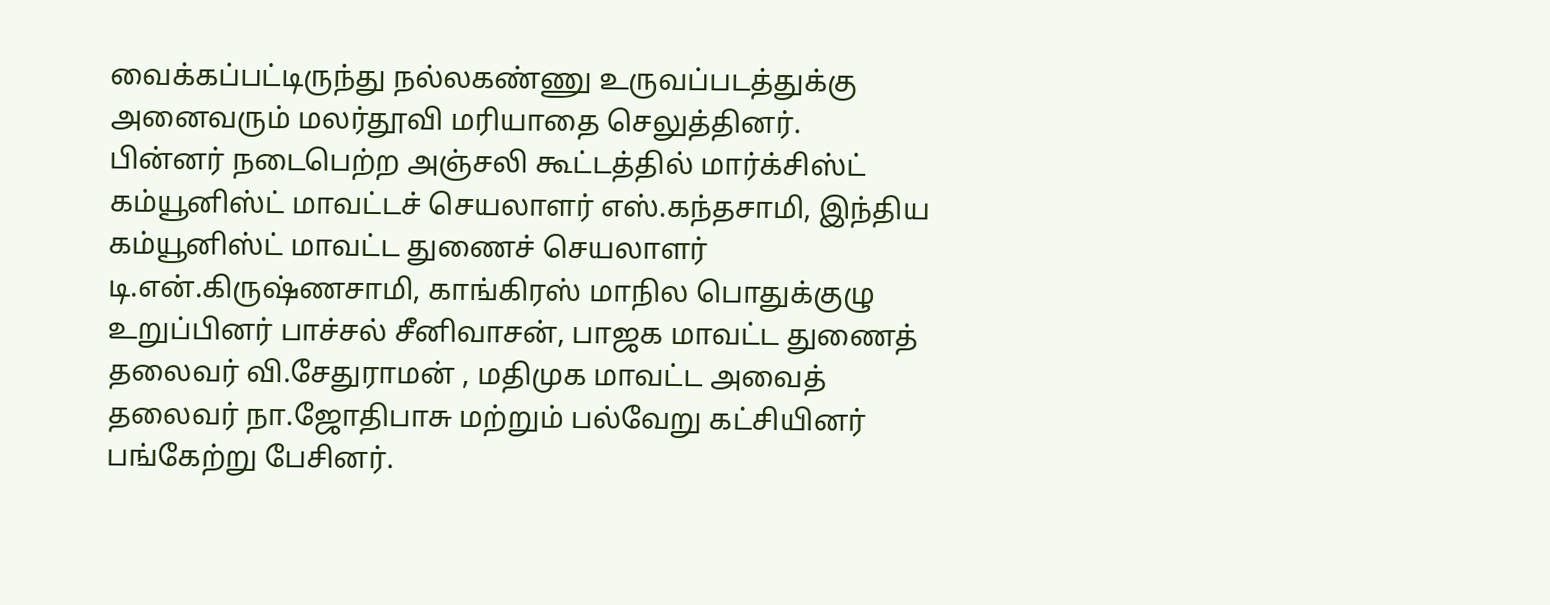வைக்கப்பட்டிருந்து நல்லகண்ணு உருவப்படத்துக்கு அனைவரும் மலர்தூவி மரியாதை செலுத்தினர்.
பின்னர் நடைபெற்ற அஞ்சலி கூட்டத்தில் மார்க்சிஸ்ட் கம்யூனிஸ்ட் மாவட்டச் செயலாளர் எஸ்.கந்தசாமி, இந்திய கம்யூனிஸ்ட் மாவட்ட துணைச் செயலாளர் டி.என்.கிருஷ்ணசாமி, காங்கிரஸ் மாநில பொதுக்குழு உறுப்பினர் பாச்சல் சீனிவாசன், பாஜக மாவட்ட துணைத் தலைவர் வி.சேதுராமன் , மதிமுக மாவட்ட அவைத் தலைவர் நா.ஜோதிபாசு மற்றும் பல்வேறு கட்சியினர் பங்கேற்று பேசினர்.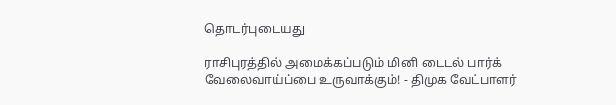தொடர்புடையது

ராசிபுரத்தில் அமைக்கப்படும் மினி டைடல் பார்க் வேலைவாய்ப்பை உருவாக்கும்! - திமுக வேட்பாளர்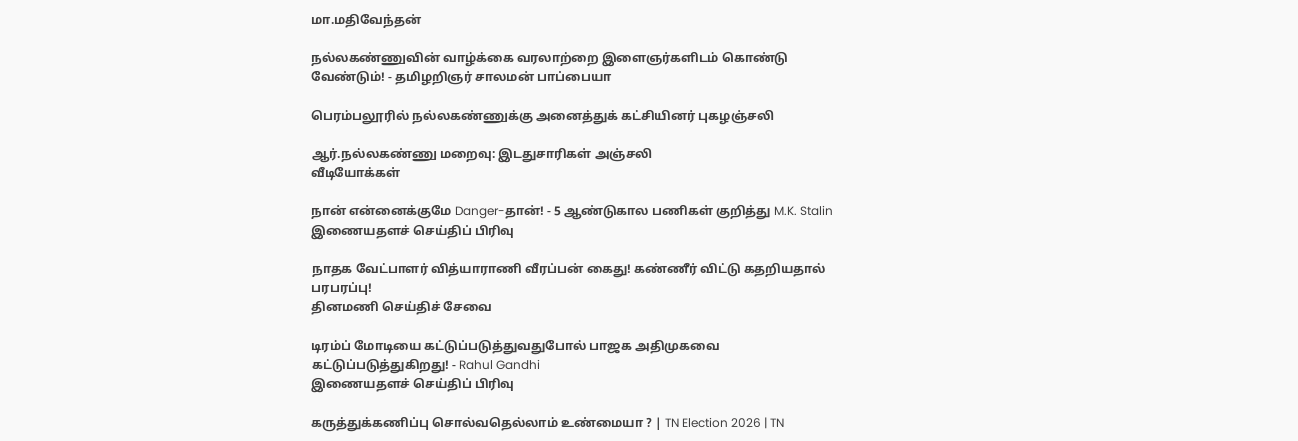மா.மதிவேந்தன்

நல்லகண்ணுவின் வாழ்க்கை வரலாற்றை இளைஞர்களிடம் கொண்டு வேண்டும்! - தமிழறிஞர் சாலமன் பாப்பையா

பெரம்பலூரில் நல்லகண்ணுக்கு அனைத்துக் கட்சியினர் புகழஞ்சலி

ஆர்.நல்லகண்ணு மறைவு: இடதுசாரிகள் அஞ்சலி
வீடியோக்கள்

நான் என்னைக்குமே Danger-தான்! - 5 ஆண்டுகால பணிகள் குறித்து M.K. Stalin
இணையதளச் செய்திப் பிரிவு

நாதக வேட்பாளர் வித்யாராணி வீரப்பன் கைது! கண்ணீர் விட்டு கதறியதால் பரபரப்பு!
தினமணி செய்திச் சேவை

டிரம்ப் மோடியை கட்டுப்படுத்துவதுபோல் பாஜக அதிமுகவை கட்டுப்படுத்துகிறது! - Rahul Gandhi
இணையதளச் செய்திப் பிரிவு

கருத்துக்கணிப்பு சொல்வதெல்லாம் உண்மையா ? | TN Election 2026 | TN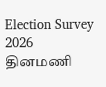Election Survey 2026
தினமணி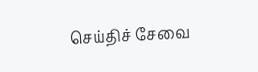செய்திச் சேவை